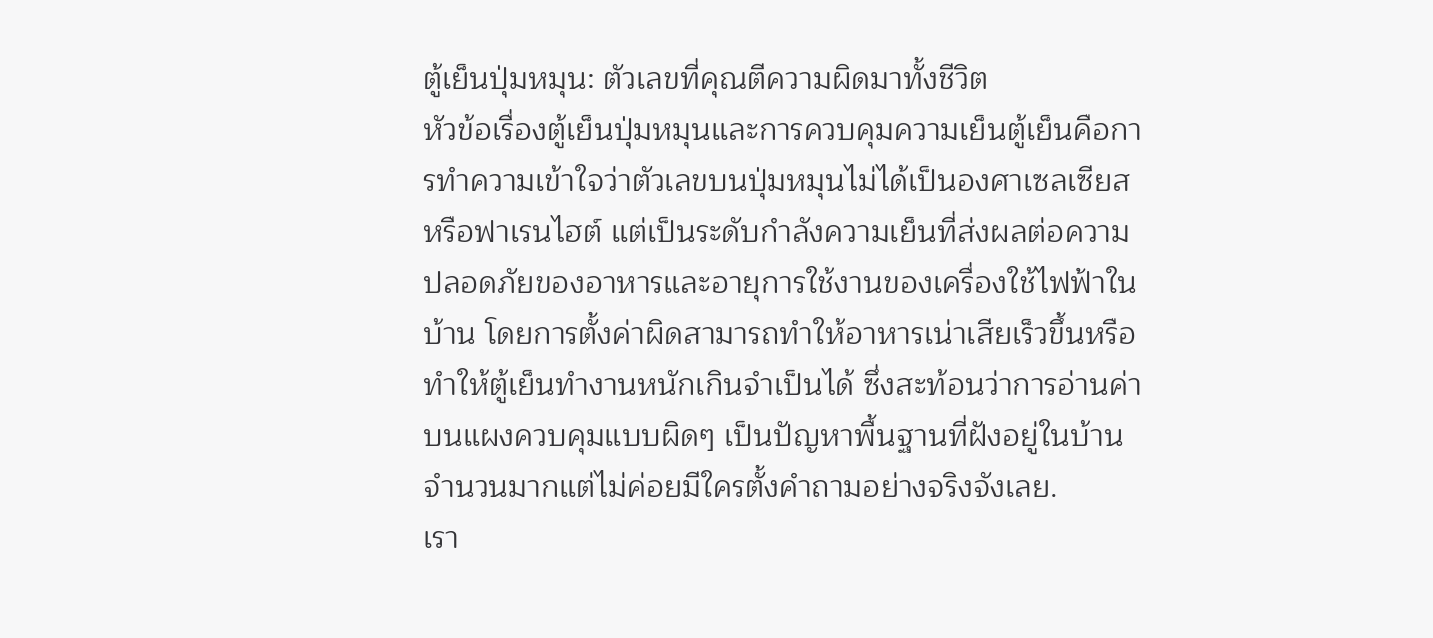ตู้เย็นปุ่มหมุน: ตัวเลขที่คุณตีความผิดมาทั้งชีวิต
หัวข้อเรื่องตู้เย็นปุ่มหมุนและการควบคุมความเย็นตู้เย็นคือการทำความเข้าใจว่าตัวเลขบนปุ่มหมุนไม่ได้เป็นองศาเซลเซียสหรือฟาเรนไฮต์ แต่เป็นระดับกำลังความเย็นที่ส่งผลต่อความปลอดภัยของอาหารและอายุการใช้งานของเครื่องใช้ไฟฟ้าในบ้าน โดยการตั้งค่าผิดสามารถทำให้อาหารเน่าเสียเร็วขึ้นหรือทำให้ตู้เย็นทำงานหนักเกินจำเป็นได้ ซึ่งสะท้อนว่าการอ่านค่าบนแผงควบคุมแบบผิดๆ เป็นปัญหาพื้นฐานที่ฝังอยู่ในบ้านจำนวนมากแต่ไม่ค่อยมีใครตั้งคำถามอย่างจริงจังเลย.
เรา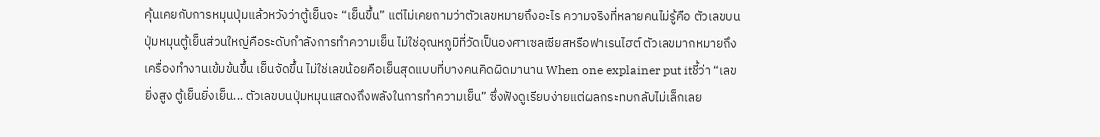คุ้นเคยกับการหมุนปุ่มแล้วหวังว่าตู้เย็นจะ “เย็นขึ้น” แต่ไม่เคยถามว่าตัวเลขหมายถึงอะไร ความจริงที่หลายคนไม่รู้คือ ตัวเลขบนปุ่มหมุนตู้เย็นส่วนใหญ่คือระดับกำลังการทำความเย็น ไม่ใช่อุณหภูมิที่วัดเป็นองศาเซลเซียสหรือฟาเรนไฮต์ ตัวเลขมากหมายถึงเครื่องทำงานเข้มข้นขึ้น เย็นจัดขึ้น ไม่ใช่เลขน้อยคือเย็นสุดแบบที่บางคนคิดผิดมานาน When one explainer put itชี้ว่า “เลขยิ่งสูง ตู้เย็นยิ่งเย็น... ตัวเลขบนปุ่มหมุนแสดงถึงพลังในการทำความเย็น” ซึ่งฟังดูเรียบง่ายแต่ผลกระทบกลับไม่เล็กเลย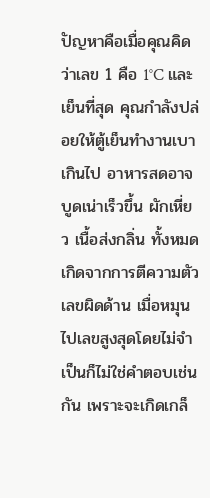ปัญหาคือเมื่อคุณคิดว่าเลข 1 คือ 1°C และเย็นที่สุด คุณกำลังปล่อยให้ตู้เย็นทำงานเบาเกินไป อาหารสดอาจบูดเน่าเร็วขึ้น ผักเหี่ยว เนื้อส่งกลิ่น ทั้งหมดเกิดจากการตีความตัวเลขผิดด้าน เมื่อหมุนไปเลขสูงสุดโดยไม่จำเป็นก็ไม่ใช่คำตอบเช่นกัน เพราะจะเกิดเกล็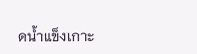ดน้ำแข็งเกาะ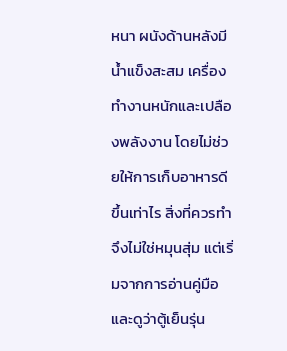หนา ผนังด้านหลังมีน้ำแข็งสะสม เครื่องทำงานหนักและเปลืองพลังงาน โดยไม่ช่วยให้การเก็บอาหารดีขึ้นเท่าไร สิ่งที่ควรทำจึงไม่ใช่หมุนสุ่ม แต่เริ่มจากการอ่านคู่มือ และดูว่าตู้เย็นรุ่น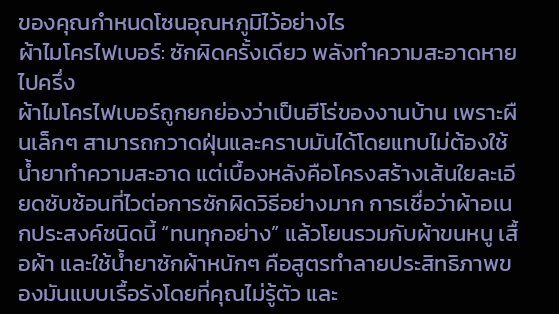ของคุณกำหนดโซนอุณหภูมิไว้อย่างไร
ผ้าไมโครไฟเบอร์: ซักผิดครั้งเดียว พลังทำความสะอาดหายไปครึ่ง
ผ้าไมโครไฟเบอร์ถูกยกย่องว่าเป็นฮีโร่ของงานบ้าน เพราะผืนเล็กๆ สามารถกวาดฝุ่นและคราบมันได้โดยแทบไม่ต้องใช้น้ำยาทำความสะอาด แต่เบื้องหลังคือโครงสร้างเส้นใยละเอียดซับซ้อนที่ไวต่อการซักผิดวิธีอย่างมาก การเชื่อว่าผ้าอเนกประสงค์ชนิดนี้ “ทนทุกอย่าง” แล้วโยนรวมกับผ้าขนหนู เสื้อผ้า และใช้น้ำยาซักผ้าหนักๆ คือสูตรทำลายประสิทธิภาพของมันแบบเรื้อรังโดยที่คุณไม่รู้ตัว และ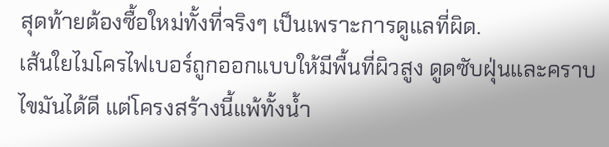สุดท้ายต้องซื้อใหม่ทั้งที่จริงๆ เป็นเพราะการดูแลที่ผิด.
เส้นใยไมโครไฟเบอร์ถูกออกแบบให้มีพื้นที่ผิวสูง ดูดซับฝุ่นและคราบไขมันได้ดี แต่โครงสร้างนี้แพ้ทั้งน้ำ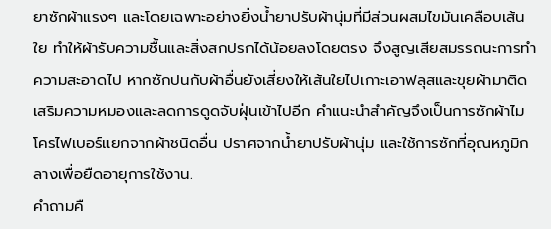ยาซักผ้าแรงๆ และโดยเฉพาะอย่างยิ่งน้ำยาปรับผ้านุ่มที่มีส่วนผสมไขมันเคลือบเส้นใย ทำให้ผ้ารับความชื้นและสิ่งสกปรกได้น้อยลงโดยตรง จึงสูญเสียสมรรถนะการทำความสะอาดไป หากซักปนกับผ้าอื่นยังเสี่ยงให้เส้นใยไปเกาะเอาฟลุสและขุยผ้ามาติด เสริมความหมองและลดการดูดจับฝุ่นเข้าไปอีก คำแนะนำสำคัญจึงเป็นการซักผ้าไมโครไฟเบอร์แยกจากผ้าชนิดอื่น ปราศจากน้ำยาปรับผ้านุ่ม และใช้การซักที่อุณหภูมิกลางเพื่อยืดอายุการใช้งาน.
คำถามคื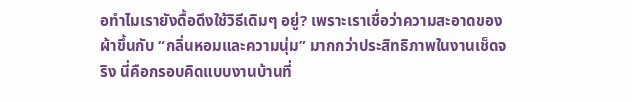อทำไมเรายังดื้อดึงใช้วิธีเดิมๆ อยู่? เพราะเราเชื่อว่าความสะอาดของผ้าขึ้นกับ “กลิ่นหอมและความนุ่ม” มากกว่าประสิทธิภาพในงานเช็ดจริง นี่คือกรอบคิดแบบงานบ้านที่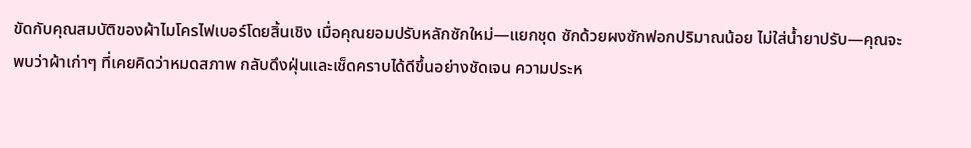ขัดกับคุณสมบัติของผ้าไมโครไฟเบอร์โดยสิ้นเชิง เมื่อคุณยอมปรับหลักซักใหม่—แยกชุด ซักด้วยผงซักฟอกปริมาณน้อย ไม่ใส่น้ำยาปรับ—คุณจะพบว่าผ้าเก่าๆ ที่เคยคิดว่าหมดสภาพ กลับดึงฝุ่นและเช็ดคราบได้ดีขึ้นอย่างชัดเจน ความประห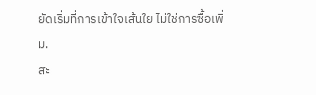ยัดเริ่มที่การเข้าใจเส้นใย ไม่ใช่การซื้อเพิ่ม.
สะ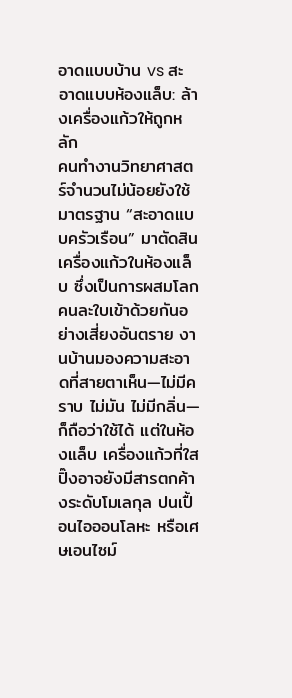อาดแบบบ้าน vs สะอาดแบบห้องแล็บ: ล้างเครื่องแก้วให้ถูกหลัก
คนทำงานวิทยาศาสตร์จำนวนไม่น้อยยังใช้มาตรฐาน “สะอาดแบบครัวเรือน” มาตัดสินเครื่องแก้วในห้องแล็บ ซึ่งเป็นการผสมโลกคนละใบเข้าด้วยกันอย่างเสี่ยงอันตราย งานบ้านมองความสะอาดที่สายตาเห็น—ไม่มีคราบ ไม่มัน ไม่มีกลิ่น—ก็ถือว่าใช้ได้ แต่ในห้องแล็บ เครื่องแก้วที่ใสปิ๊งอาจยังมีสารตกค้างระดับโมเลกุล ปนเปื้อนไอออนโลหะ หรือเศษเอนไซม์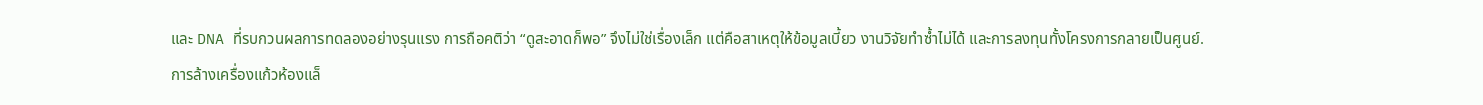และ DNA ที่รบกวนผลการทดลองอย่างรุนแรง การถือคติว่า “ดูสะอาดก็พอ” จึงไม่ใช่เรื่องเล็ก แต่คือสาเหตุให้ข้อมูลเบี้ยว งานวิจัยทำซ้ำไม่ได้ และการลงทุนทั้งโครงการกลายเป็นศูนย์.
การล้างเครื่องแก้วห้องแล็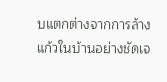บแตกต่างจากการล้างแก้วในบ้านอย่างชัดเจ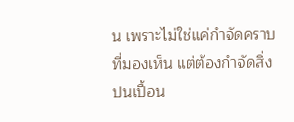น เพราะไม่ใช่แค่กำจัดคราบที่มองเห็น แต่ต้องกำจัดสิ่งปนเปื้อน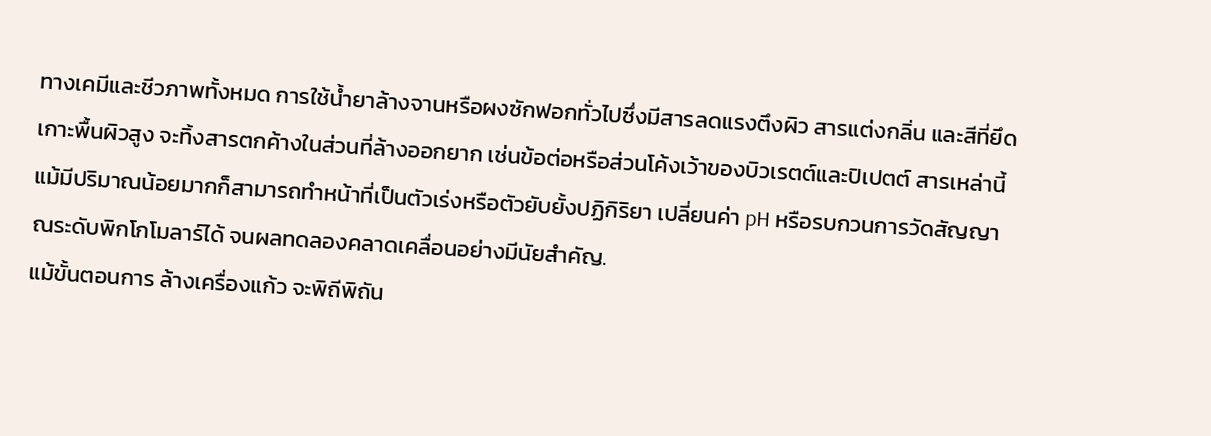ทางเคมีและชีวภาพทั้งหมด การใช้น้ำยาล้างจานหรือผงซักฟอกทั่วไปซึ่งมีสารลดแรงตึงผิว สารแต่งกลิ่น และสีที่ยึดเกาะพื้นผิวสูง จะทิ้งสารตกค้างในส่วนที่ล้างออกยาก เช่นข้อต่อหรือส่วนโค้งเว้าของบิวเรตต์และปิเปตต์ สารเหล่านี้แม้มีปริมาณน้อยมากก็สามารถทำหน้าที่เป็นตัวเร่งหรือตัวยับยั้งปฏิกิริยา เปลี่ยนค่า pH หรือรบกวนการวัดสัญญาณระดับพิกโกโมลาร์ได้ จนผลทดลองคลาดเคลื่อนอย่างมีนัยสำคัญ.
แม้ขั้นตอนการ ล้างเครื่องแก้ว จะพิถีพิถัน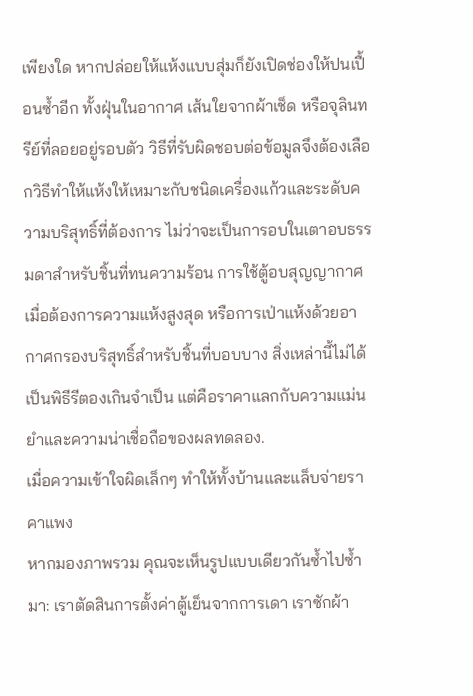เพียงใด หากปล่อยให้แห้งแบบสุ่มก็ยังเปิดช่องให้ปนเปื้อนซ้ำอีก ทั้งฝุ่นในอากาศ เส้นใยจากผ้าเช็ด หรือจุลินทรีย์ที่ลอยอยู่รอบตัว วิธีที่รับผิดชอบต่อข้อมูลจึงต้องเลือกวิธีทำให้แห้งให้เหมาะกับชนิดเครื่องแก้วและระดับความบริสุทธิ์ที่ต้องการ ไม่ว่าจะเป็นการอบในเตาอบธรรมดาสำหรับชิ้นที่ทนความร้อน การใช้ตู้อบสุญญากาศเมื่อต้องการความแห้งสูงสุด หรือการเป่าแห้งด้วยอากาศกรองบริสุทธิ์สำหรับชิ้นที่บอบบาง สิ่งเหล่านี้ไม่ได้เป็นพิธีรีตองเกินจำเป็น แต่คือราคาแลกกับความแม่นยำและความน่าเชื่อถือของผลทดลอง.
เมื่อความเข้าใจผิดเล็กๆ ทำให้ทั้งบ้านและแล็บจ่ายราคาแพง
หากมองภาพรวม คุณจะเห็นรูปแบบเดียวกันซ้ำไปซ้ำมา: เราตัดสินการตั้งค่าตู้เย็นจากการเดา เราซักผ้า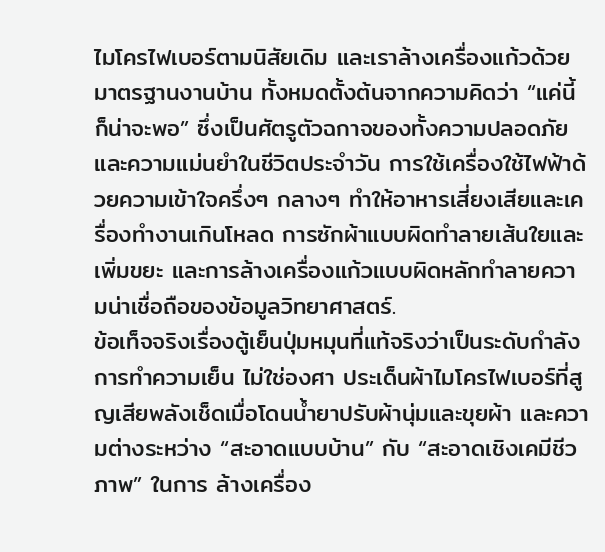ไมโครไฟเบอร์ตามนิสัยเดิม และเราล้างเครื่องแก้วด้วยมาตรฐานงานบ้าน ทั้งหมดตั้งต้นจากความคิดว่า “แค่นี้ก็น่าจะพอ” ซึ่งเป็นศัตรูตัวฉกาจของทั้งความปลอดภัยและความแม่นยำในชีวิตประจำวัน การใช้เครื่องใช้ไฟฟ้าด้วยความเข้าใจครึ่งๆ กลางๆ ทำให้อาหารเสี่ยงเสียและเครื่องทำงานเกินโหลด การซักผ้าแบบผิดทำลายเส้นใยและเพิ่มขยะ และการล้างเครื่องแก้วแบบผิดหลักทำลายความน่าเชื่อถือของข้อมูลวิทยาศาสตร์.
ข้อเท็จจริงเรื่องตู้เย็นปุ่มหมุนที่แท้จริงว่าเป็นระดับกำลังการทำความเย็น ไม่ใช่องศา ประเด็นผ้าไมโครไฟเบอร์ที่สูญเสียพลังเช็ดเมื่อโดนน้ำยาปรับผ้านุ่มและขุยผ้า และความต่างระหว่าง “สะอาดแบบบ้าน” กับ “สะอาดเชิงเคมีชีวภาพ” ในการ ล้างเครื่อง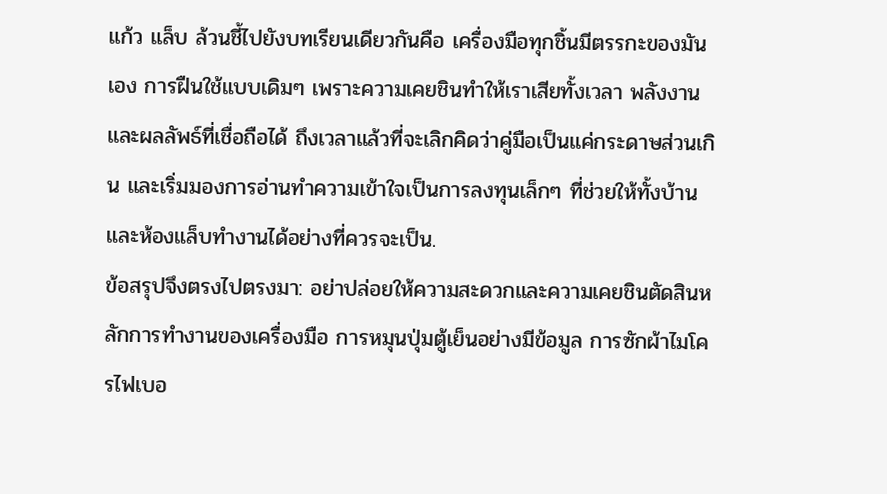แก้ว แล็บ ล้วนชี้ไปยังบทเรียนเดียวกันคือ เครื่องมือทุกชิ้นมีตรรกะของมันเอง การฝืนใช้แบบเดิมๆ เพราะความเคยชินทำให้เราเสียทั้งเวลา พลังงาน และผลลัพธ์ที่เชื่อถือได้ ถึงเวลาแล้วที่จะเลิกคิดว่าคู่มือเป็นแค่กระดาษส่วนเกิน และเริ่มมองการอ่านทำความเข้าใจเป็นการลงทุนเล็กๆ ที่ช่วยให้ทั้งบ้านและห้องแล็บทำงานได้อย่างที่ควรจะเป็น.
ข้อสรุปจึงตรงไปตรงมา: อย่าปล่อยให้ความสะดวกและความเคยชินตัดสินหลักการทำงานของเครื่องมือ การหมุนปุ่มตู้เย็นอย่างมีข้อมูล การซักผ้าไมโครไฟเบอ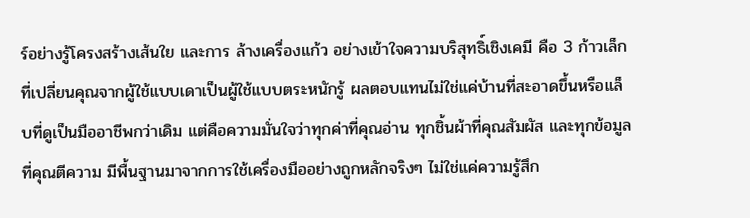ร์อย่างรู้โครงสร้างเส้นใย และการ ล้างเครื่องแก้ว อย่างเข้าใจความบริสุทธิ์เชิงเคมี คือ 3 ก้าวเล็กที่เปลี่ยนคุณจากผู้ใช้แบบเดาเป็นผู้ใช้แบบตระหนักรู้ ผลตอบแทนไม่ใช่แค่บ้านที่สะอาดขึ้นหรือแล็บที่ดูเป็นมืออาชีพกว่าเดิม แต่คือความมั่นใจว่าทุกค่าที่คุณอ่าน ทุกชิ้นผ้าที่คุณสัมผัส และทุกข้อมูลที่คุณตีความ มีพื้นฐานมาจากการใช้เครื่องมืออย่างถูกหลักจริงๆ ไม่ใช่แค่ความรู้สึก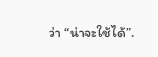ว่า “น่าจะใช้ได้”.